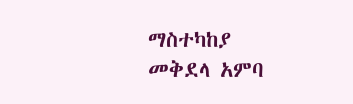ማስተካከያ
መቅደላ አምባ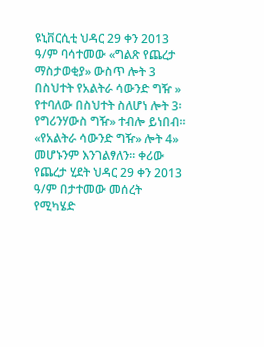ዩኒቨርሲቲ ህዳር 29 ቀን 2013 ዓ/ም ባሳተመው «ግልጽ የጨረታ ማስታወቂያ» ውስጥ ሎት 3 በስህተት የአልትራ ሳውንድ ግዥ » የተባለው በስህተት ስለሆነ ሎት 3፡ የግሪንሃውስ ግዥ» ተብሎ ይነበብ፡፡ «የአልትራ ሳውንድ ግዥ» ሎት 4» መሆኑንም እንገልፃለን፡፡ ቀሪው የጨረታ ሂደት ህዳር 29 ቀን 2013 ዓ/ም በታተመው መሰረት የሚካሄድ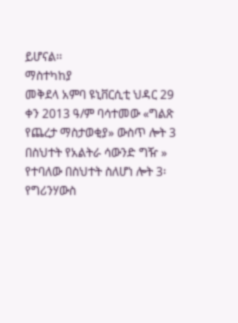ይሆናል፡፡
ማስተካከያ
መቅደላ አምባ ዩኒቨርሲቲ ህዳር 29 ቀን 2013 ዓ/ም ባሳተመው «ግልጽ የጨረታ ማስታወቂያ» ውስጥ ሎት 3 በስህተት የአልትራ ሳውንድ ግዥ » የተባለው በስህተት ስለሆነ ሎት 3፡ የግሪንሃውስ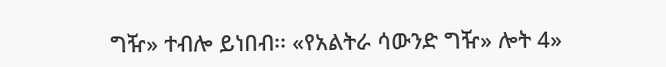ግዥ» ተብሎ ይነበብ፡፡ «የአልትራ ሳውንድ ግዥ» ሎት 4»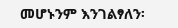መሆኑንም እንገልፃለን፡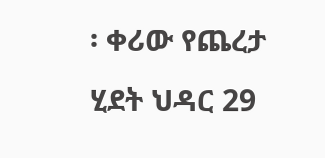፡ ቀሪው የጨረታ ሂደት ህዳር 29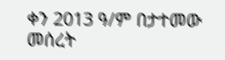ቀን 2013 ዓ/ም በታተመው መሰረት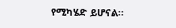የሚካሄድ ይሆናል፡፡